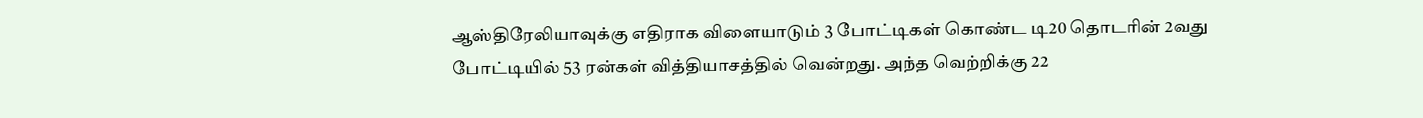ஆஸ்திரேலியாவுக்கு எதிராக விளையாடும் 3 போட்டிகள் கொண்ட டி20 தொடரின் 2வது போட்டியில் 53 ரன்கள் வித்தியாசத்தில் வென்றது. அந்த வெற்றிக்கு 22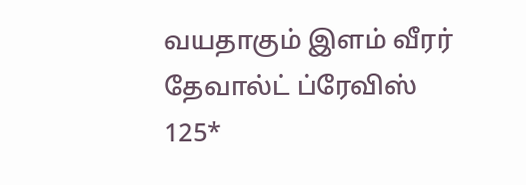வயதாகும் இளம் வீரர் தேவால்ட் ப்ரேவிஸ் 125*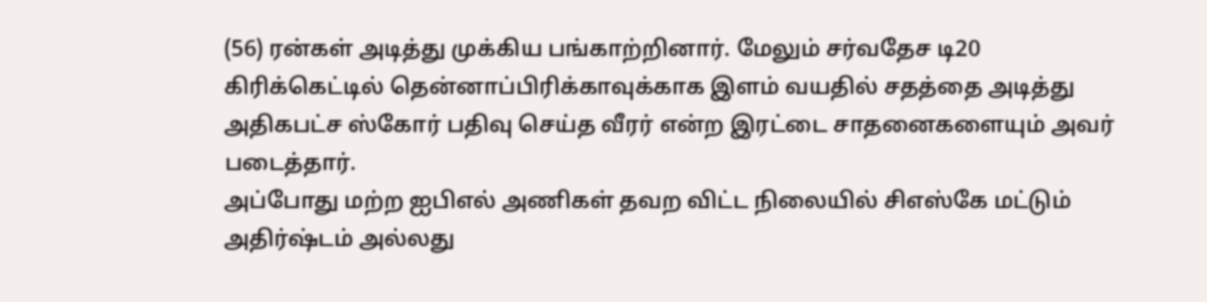(56) ரன்கள் அடித்து முக்கிய பங்காற்றினார். மேலும் சர்வதேச டி20 கிரிக்கெட்டில் தென்னாப்பிரிக்காவுக்காக இளம் வயதில் சதத்தை அடித்து அதிகபட்ச ஸ்கோர் பதிவு செய்த வீரர் என்ற இரட்டை சாதனைகளையும் அவர் படைத்தார்.
அப்போது மற்ற ஐபிஎல் அணிகள் தவற விட்ட நிலையில் சிஎஸ்கே மட்டும் அதிர்ஷ்டம் அல்லது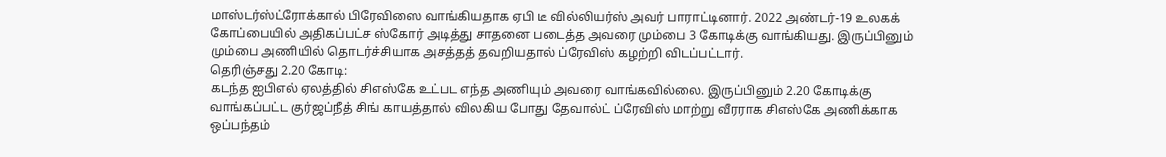மாஸ்டர்ஸ்ட்ரோக்கால் பிரேவிஸை வாங்கியதாக ஏபி டீ வில்லியர்ஸ் அவர் பாராட்டினார். 2022 அண்டர்-19 உலகக் கோப்பையில் அதிகப்பட்ச ஸ்கோர் அடித்து சாதனை படைத்த அவரை மும்பை 3 கோடிக்கு வாங்கியது. இருப்பினும் மும்பை அணியில் தொடர்ச்சியாக அசத்தத் தவறியதால் ப்ரேவிஸ் கழற்றி விடப்பட்டார்.
தெரிஞ்சது 2.20 கோடி:
கடந்த ஐபிஎல் ஏலத்தில் சிஎஸ்கே உட்பட எந்த அணியும் அவரை வாங்கவில்லை. இருப்பினும் 2.20 கோடிக்கு வாங்கப்பட்ட குர்ஜப்நீத் சிங் காயத்தால் விலகிய போது தேவால்ட் ப்ரேவிஸ் மாற்று வீரராக சிஎஸ்கே அணிக்காக ஒப்பந்தம்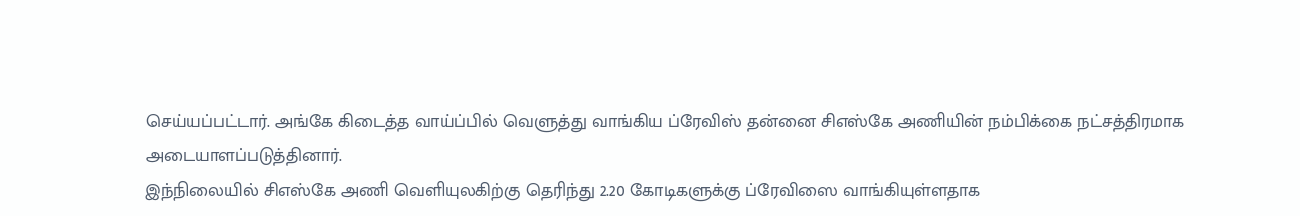செய்யப்பட்டார். அங்கே கிடைத்த வாய்ப்பில் வெளுத்து வாங்கிய ப்ரேவிஸ் தன்னை சிஎஸ்கே அணியின் நம்பிக்கை நட்சத்திரமாக அடையாளப்படுத்தினார்.
இந்நிலையில் சிஎஸ்கே அணி வெளியுலகிற்கு தெரிந்து 2.20 கோடிகளுக்கு ப்ரேவிஸை வாங்கியுள்ளதாக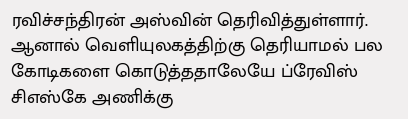ரவிச்சந்திரன் அஸ்வின் தெரிவித்துள்ளார். ஆனால் வெளியுலகத்திற்கு தெரியாமல் பல கோடிகளை கொடுத்ததாலேயே ப்ரேவிஸ் சிஎஸ்கே அணிக்கு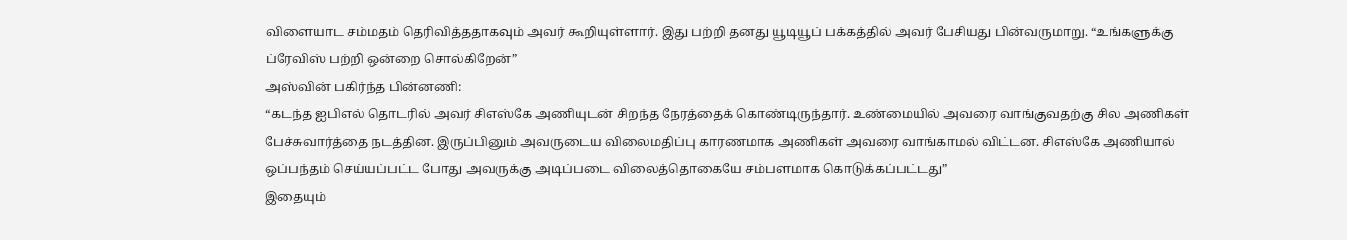விளையாட சம்மதம் தெரிவித்ததாகவும் அவர் கூறியுள்ளார். இது பற்றி தனது யூடியூப் பக்கத்தில் அவர் பேசியது பின்வருமாறு. “உங்களுக்கு ப்ரேவிஸ் பற்றி ஒன்றை சொல்கிறேன்”
அஸ்வின் பகிர்ந்த பின்னணி:
“கடந்த ஐபிஎல் தொடரில் அவர் சிஎஸ்கே அணியுடன் சிறந்த நேரத்தைக் கொண்டிருந்தார். உண்மையில் அவரை வாங்குவதற்கு சில அணிகள் பேச்சுவார்த்தை நடத்தின. இருப்பினும் அவருடைய விலைமதிப்பு காரணமாக அணிகள் அவரை வாங்காமல் விட்டன. சிஎஸ்கே அணியால் ஒப்பந்தம் செய்யப்பட்ட போது அவருக்கு அடிப்படை விலைத்தொகையே சம்பளமாக கொடுக்கப்பட்டது”
இதையும்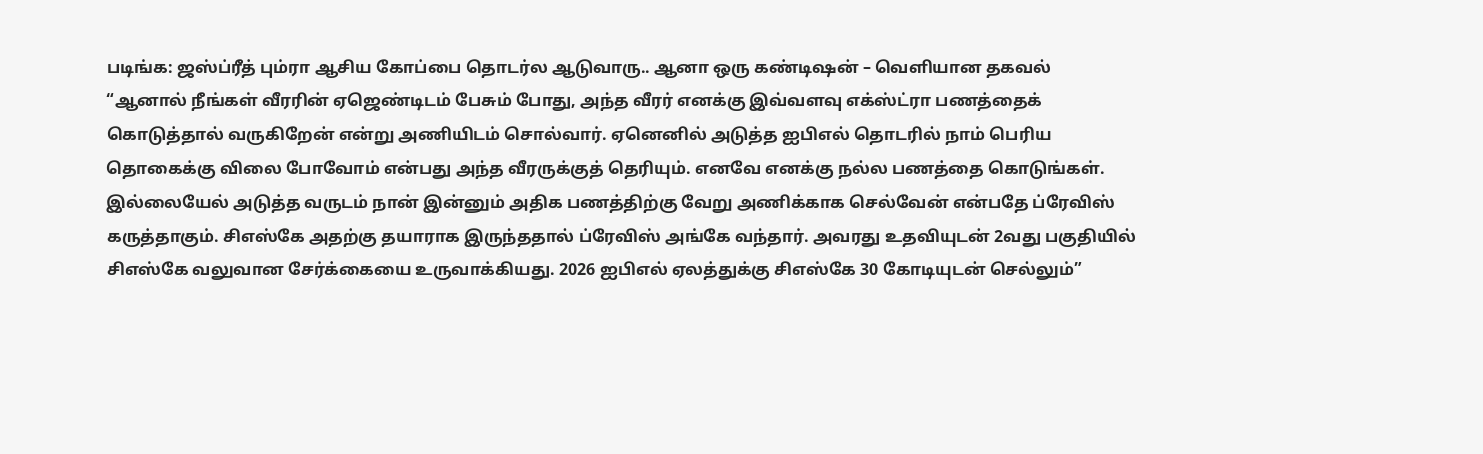படிங்க: ஜஸ்ப்ரீத் பும்ரா ஆசிய கோப்பை தொடர்ல ஆடுவாரு.. ஆனா ஒரு கண்டிஷன் – வெளியான தகவல்
“ஆனால் நீங்கள் வீரரின் ஏஜெண்டிடம் பேசும் போது, அந்த வீரர் எனக்கு இவ்வளவு எக்ஸ்ட்ரா பணத்தைக் கொடுத்தால் வருகிறேன் என்று அணியிடம் சொல்வார். ஏனெனில் அடுத்த ஐபிஎல் தொடரில் நாம் பெரிய தொகைக்கு விலை போவோம் என்பது அந்த வீரருக்குத் தெரியும். எனவே எனக்கு நல்ல பணத்தை கொடுங்கள். இல்லையேல் அடுத்த வருடம் நான் இன்னும் அதிக பணத்திற்கு வேறு அணிக்காக செல்வேன் என்பதே ப்ரேவிஸ் கருத்தாகும். சிஎஸ்கே அதற்கு தயாராக இருந்ததால் ப்ரேவிஸ் அங்கே வந்தார். அவரது உதவியுடன் 2வது பகுதியில் சிஎஸ்கே வலுவான சேர்க்கையை உருவாக்கியது. 2026 ஐபிஎல் ஏலத்துக்கு சிஎஸ்கே 30 கோடியுடன் செல்லும்”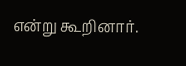என்று கூறினார்.